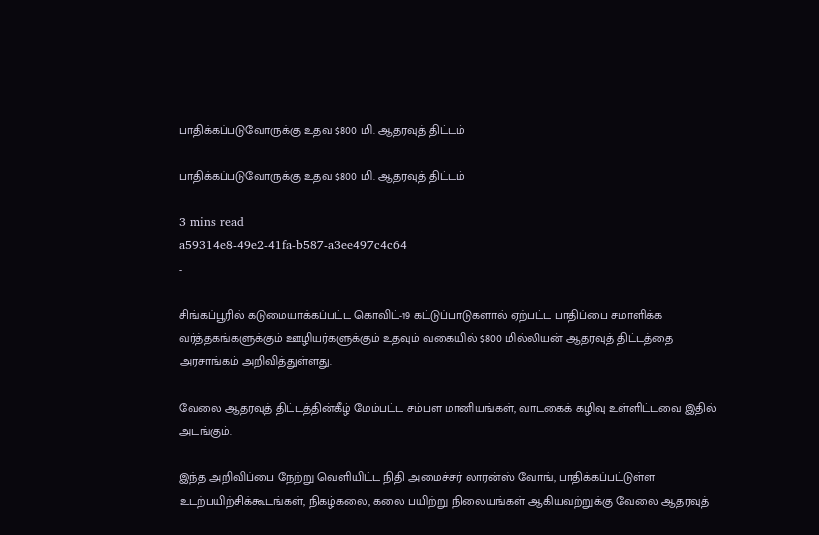பாதிக்கப்படுவோருக்கு உதவ $800 மி. ஆதரவுத் திட்டம்

பாதிக்கப்படுவோருக்கு உதவ $800 மி. ஆதரவுத் திட்டம்

3 mins read
a59314e8-49e2-41fa-b587-a3ee497c4c64
-

சிங்கப்பூரில் கடுமையாக்கப்பட்ட கொவிட்-19 கட்டுப்பாடுகளால் ஏற்பட்ட பாதிப்பை சமாளிக்க வர்த்தகங்களுக்கும் ஊழியர்களுக்கும் உதவும் வகையில் $800 மில்லியன் ஆதரவுத் திட்டத்தை அரசாங்கம் அறிவித்துள்ளது.

வேலை ஆதரவுத் திட்டத்தின்கீழ் மேம்பட்ட சம்பள மானியங்கள், வாடகைக் கழிவு உள்ளிட்டவை இதில் அடங்கும்.

இந்த அறிவிப்பை நேற்று வெளியிட்ட நிதி அமைச்சர் லாரன்ஸ் வோங், பாதிக்கப்பட்டுள்ள உடற்பயிற்சிக்கூடங்கள், நிகழ்கலை, கலை பயிற்று நிலையங்கள் ஆகியவற்றுக்கு வேலை ஆதரவுத்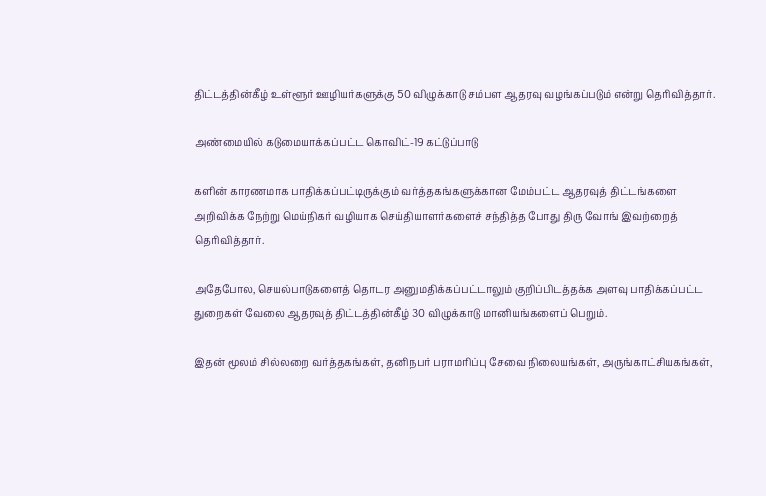திட்டத்தின்கீழ் உள்ளூர் ஊழியர்களுக்கு 50 விழுக்காடு சம்பள ஆதரவு வழங்கப்படும் என்று தெரிவித்தார்.

அண்மையில் கடுமையாக்கப்பட்ட கொவிட்-19 கட்டுப்பாடு

களின் காரணமாக பாதிக்கப்பட்டிருக்கும் வர்த்தகங்களுக்கான மேம்பட்ட ஆதரவுத் திட்டங்களை அறிவிக்க நேற்று மெய்நிகர் வழியாக செய்தியாளர்களைச் சந்தித்த போது திரு வோங் இவற்றைத் தெரிவித்தார்.

அதேபோல, செயல்பாடுகளைத் தொடர அனுமதிக்கப்பட்டாலும் குறிப்பிடத்தக்க அளவு பாதிக்கப்பட்ட துறைகள் வேலை ஆதரவுத் திட்டத்தின்கீழ் 30 விழுக்காடு மானியங்களைப் பெறும்.

இதன் மூலம் சில்லறை வர்த்தகங்கள், தனிநபர் பராமரிப்பு சேவை நிலையங்கள், அருங்காட்சியகங்கள்,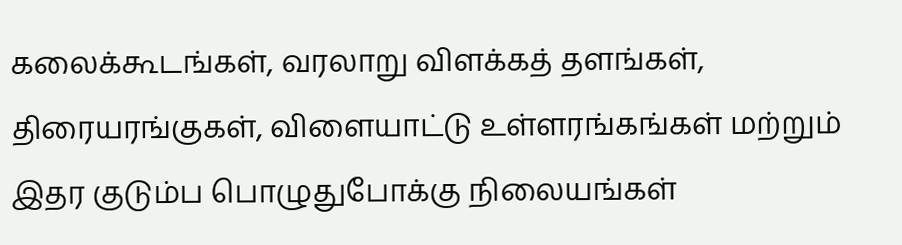கலைக்கூடங்கள், வரலாறு விளக்கத் தளங்கள், திரையரங்குகள், விளையாட்டு உள்ளரங்கங்கள் மற்றும் இதர குடும்ப பொழுதுபோக்கு நிலையங்கள்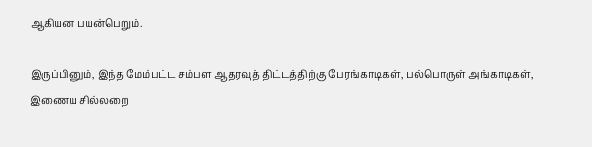ஆகியன பயன்பெறும்.

இருப்பினும், இந்த மேம்பட்ட சம்பள ஆதரவுத் திட்டத்திற்கு பேரங்காடிகள், பல்பொருள் அங்காடிகள், இணைய சில்லறை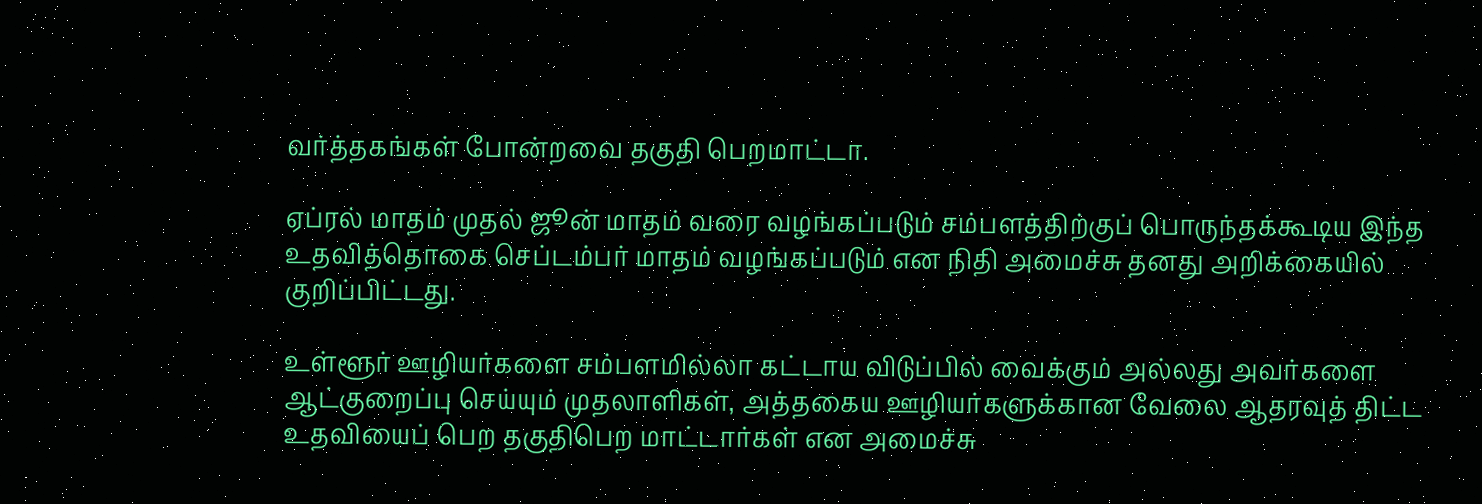வர்த்தகங்கள் போன்றவை தகுதி பெறமாட்டா.

ஏப்ரல் மாதம் முதல் ஜூன் மாதம் வரை வழங்கப்படும் சம்பளத்திற்குப் பொருந்தக்கூடிய இந்த உதவித்தொகை செப்டம்பர் மாதம் வழங்கப்படும் என நிதி அமைச்சு தனது அறிக்கையில் குறிப்பிட்டது.

உள்ளூர் ஊழியர்களை சம்பளமில்லா கட்டாய விடுப்பில் வைக்கும் அல்லது அவர்களை ஆட்குறைப்பு செய்யும் முதலாளிகள், அத்தகைய ஊழியர்களுக்கான வேலை ஆதரவுத் திட்ட உதவியைப் பெற தகுதிபெற மாட்டார்கள் என அமைச்சு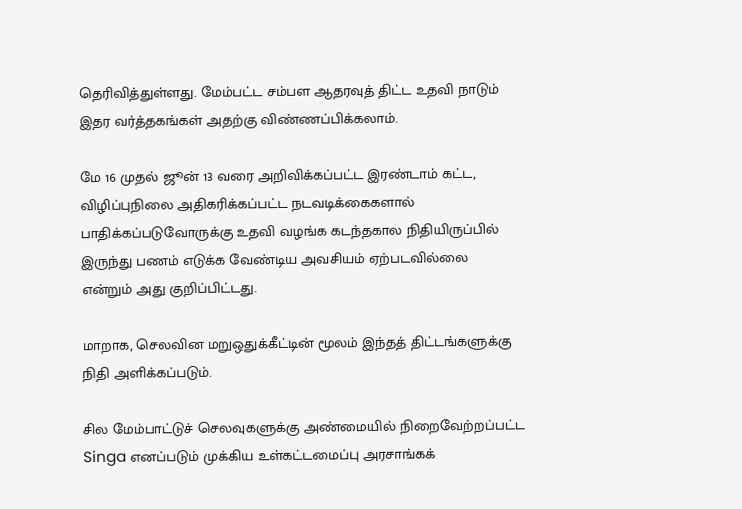தெரிவித்துள்ளது. மேம்பட்ட சம்பள ஆதரவுத் திட்ட உதவி நாடும் இதர வர்த்தகங்கள் அதற்கு விண்ணப்பிக்கலாம்.

மே 16 முதல் ஜூன் 13 வரை அறிவிக்கப்பட்ட இரண்டாம் கட்ட, விழிப்புநிலை அதிகரிக்கப்பட்ட நடவடிக்கைகளால் பாதிக்கப்படுவோருக்கு உதவி வழங்க கடந்தகால நிதியிருப்பில் இருந்து பணம் எடுக்க வேண்டிய அவசியம் ஏற்படவில்லை என்றும் அது குறிப்பிட்டது.

மாறாக, செலவின மறுஒதுக்கீட்டின் மூலம் இந்தத் திட்டங்களுக்கு நிதி அளிக்கப்படும்.

சில மேம்பாட்டுச் செலவுகளுக்கு அண்மையில் நிறைவேற்றப்பட்ட Singa எனப்படும் முக்கிய உள்கட்டமைப்பு அரசாங்கக்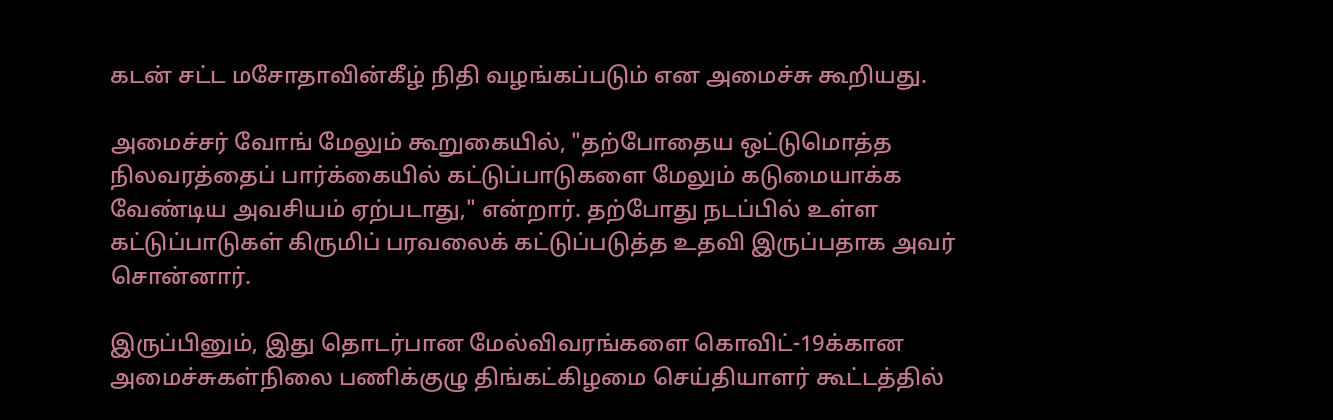கடன் சட்ட மசோதாவின்கீழ் நிதி வழங்கப்படும் என அமைச்சு கூறியது.

அமைச்சர் வோங் மேலும் கூறுகையில், "தற்போதைய ஒட்டுமொத்த நிலவரத்தைப் பார்க்கையில் கட்டுப்பாடுகளை மேலும் கடுமையாக்க வேண்டிய அவசியம் ஏற்படாது," என்றார். தற்போது நடப்பில் உள்ள கட்டுப்பாடுகள் கிருமிப் பரவலைக் கட்டுப்படுத்த உதவி இருப்பதாக அவர் சொன்னார்.

இருப்பினும், இது தொடர்பான மேல்விவரங்களை கொவிட்-19க்கான அமைச்சுகள்நிலை பணிக்குழு திங்கட்கிழமை செய்தியாளர் கூட்டத்தில்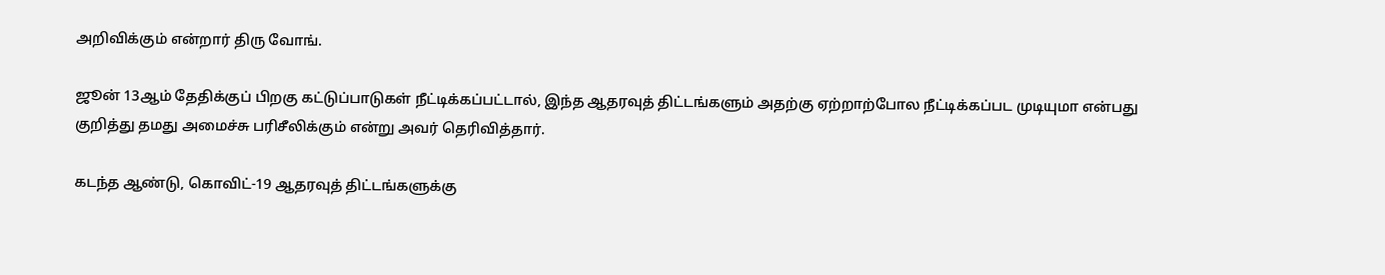அறிவிக்கும் என்றார் திரு வோங்.

ஜூன் 13ஆம் தேதிக்குப் பிறகு கட்டுப்பாடுகள் நீட்டிக்கப்பட்டால், இந்த ஆதரவுத் திட்டங்களும் அதற்கு ஏற்றாற்போல நீட்டிக்கப்பட முடியுமா என்பது குறித்து தமது அமைச்சு பரிசீலிக்கும் என்று அவர் தெரிவித்தார்.

கடந்த ஆண்டு, கொவிட்-19 ஆதரவுத் திட்டங்களுக்கு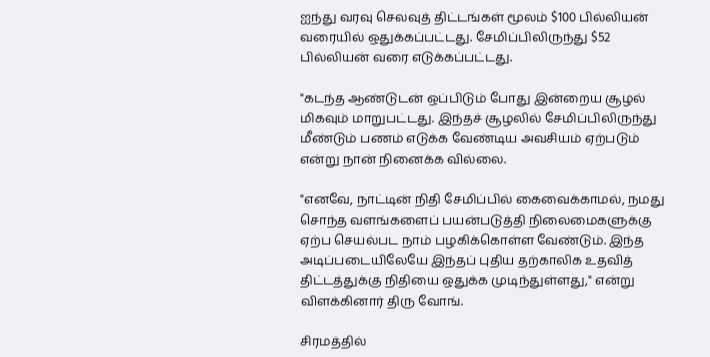ஐந்து வரவு செலவுத் திட்டங்கள் மூலம் $100 பில்லியன் வரையில் ஒதுக்கப்பட்டது. சேமிப்பிலிருந்து $52 பில்லியன் வரை எடுக்கப்பட்டது.

"கடந்த ஆண்டுடன் ஒப்பிடும் போது இன்றைய சூழல் மிகவும் மாறுபட்டது. இந்தச் சூழலில் சேமிப்பிலிருந்து மீண்டும் பணம் எடுக்க வேண்டிய அவசியம் ஏற்படும் என்று நான் நினைக்க வில்லை.

"எனவே, நாட்டின் நிதி சேமிப்பில் கைவைக்காமல், நமது சொந்த வளங்களைப் பயன்படுத்தி நிலைமைகளுக்கு ஏற்ப செயல்பட நாம் பழகிக்கொள்ள வேண்டும். இந்த அடிப்படையிலேயே இந்தப் புதிய தற்காலிக உதவித் திட்டத்துக்கு நிதியை ஒதுக்க முடிந்துள்ளது," என்று விளக்கினார் திரு வோங்.

சிரமத்தில்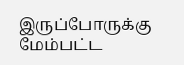இருப்போருக்கு மேம்பட்ட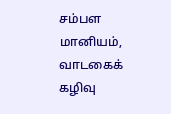சம்பள மானியம், வாடகைக் கழிவு